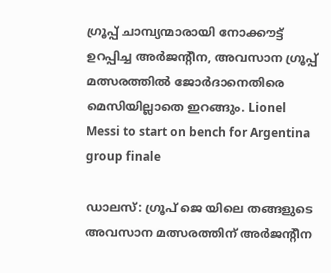ഗ്രൂപ്പ് ചാമ്പ്യന്മാരായി നോക്കൗട്ട് ഉറപ്പിച്ച അർജന്റീന, അവസാന ഗ്രൂപ്പ് മത്സരത്തിൽ ജോർദാനെതിരെ മെസിയില്ലാതെ ഇറങ്ങും. Lionel Messi to start on bench for Argentina group finale

ഡാലസ്: ഗ്രൂപ് ജെ യിലെ തങ്ങളുടെ അവസാന മത്സരത്തിന് അർജന്റീന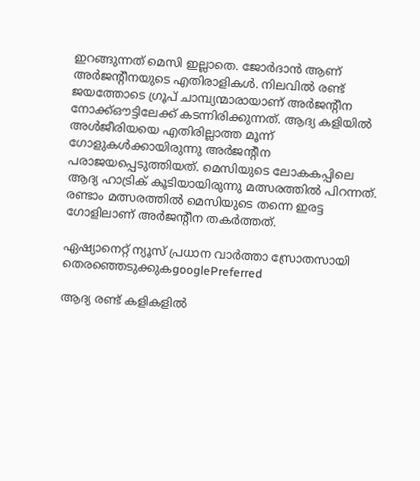ഇറങ്ങുന്നത് മെസി ഇല്ലാതെ. ജോർദാൻ ആണ് അർജന്റീനയുടെ എതിരാളികൾ. നിലവിൽ രണ്ട് ജയത്തോടെ ഗ്രൂപ് ചാമ്പ്യന്മാരായാണ് അർജന്റീന നോക്ക്ഔട്ടിലേക്ക് കടന്നിരിക്കുന്നത്. ആദ്യ കളിയിൽ അൾജീരിയയെ എതിരില്ലാത്ത മൂന്ന് ഗോളുകൾക്കായിരുന്നു അർജന്റീന പരാജയപ്പെടുത്തിയത്. മെസിയുടെ ലോകകപ്പിലെ ആദ്യ ഹാട്രിക് കൂടിയായിരുന്നു മത്സരത്തിൽ പിറന്നത്. രണ്ടാം മത്സരത്തിൽ മെസിയുടെ തന്നെ ഇരട്ട ഗോളിലാണ് അർജന്റീന തകർത്തത്.

ഏഷ്യാനെറ്റ് ന്യൂസ് പ്രധാന വാർത്താ സ്രോതസായി തെരഞ്ഞെടുക്കുകgooglePreferred

ആദ്യ രണ്ട് കളികളിൽ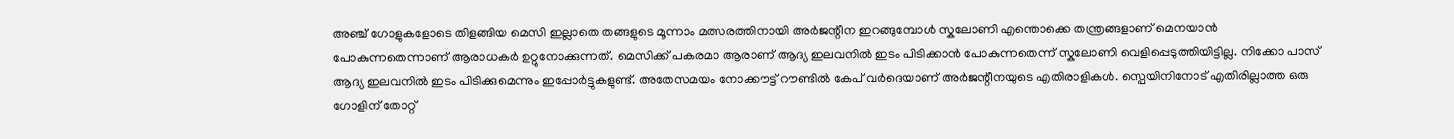അഞ്ച് ഗോളുകളോടെ തിളങ്ങിയ മെസി ഇല്ലാതെ തങ്ങളുടെ മൂന്നാം മത്സരത്തിനായി അർജന്റീന ഇറങ്ങുമ്പോൾ സ്കലോണി എന്തൊക്കെ തന്ത്രങ്ങളാണ് മെനയാൻ പോകുന്നതെന്നാണ് ആരാധകർ ഉറ്റുനോക്കുന്നത്. മെസിക്ക് പകരമാ ആരാണ് ആദ്യ ഇലവനിൽ ഇടം പിടിക്കാൻ പോകുന്നതെന്ന് സ്കലോണി വെളിപ്പെടുത്തിയിട്ടില്ല. നിക്കോ പാസ് ആദ്യ ഇലവനിൽ ഇടം പിടിക്കുമെന്നും ഇപ്പോർട്ടുകളുണ്ട്. അതേസമയം നോക്കൗട്ട് റൗണ്ടിൽ കേപ് വർദെയാണ് അർജന്റീനയുടെ എതിരാളികൾ. സ്പെയിനിനോട് എതിരില്ലാത്ത ഒരു ഗോളിന് തോറ്റ്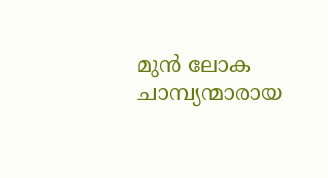മുൻ ലോക ചാമ്പ്യന്മാരായ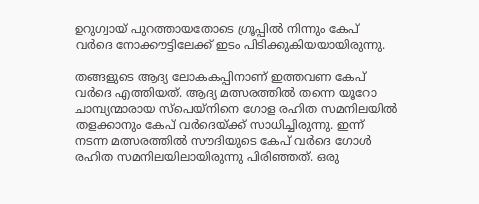ഉറുഗ്വായ് പുറത്തായതോടെ ഗ്രൂപ്പിൽ നിന്നും കേപ് വർദെ നോക്കൗട്ടിലേക്ക് ഇടം പിടിക്കുകിയയായിരുന്നു.

തങ്ങളുടെ ആദ്യ ലോകകപ്പിനാണ് ഇത്തവണ കേപ് വർദെ എത്തിയത്. ആദ്യ മത്സരത്തിൽ തന്നെ യൂറോ ചാമ്പ്യന്മാരായ സ്പെയ്നിനെ ഗോള രഹിത സമനിലയിൽ തളക്കാനും കേപ് വർദെയ്ക്ക് സാധിച്ചിരുന്നു. ഇന്ന് നടന്ന മത്സരത്തിൽ സൗദിയുടെ കേപ് വർദെ ഗോൾ രഹിത സമനിലയിലായിരുന്നു പിരിഞ്ഞത്. ഒരു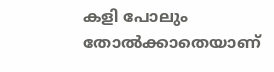കളി പോലും തോൽക്കാതെയാണ്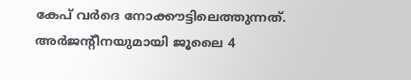കേപ് വർദെ നോക്കൗട്ടിലെത്തുന്നത്. അർജന്റീനയുമായി ജൂലൈ 4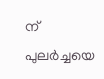ന് പുലർച്ചയെ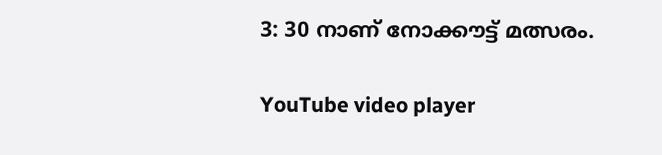3: 30 നാണ് നോക്കൗട്ട് മത്സരം.

YouTube video player